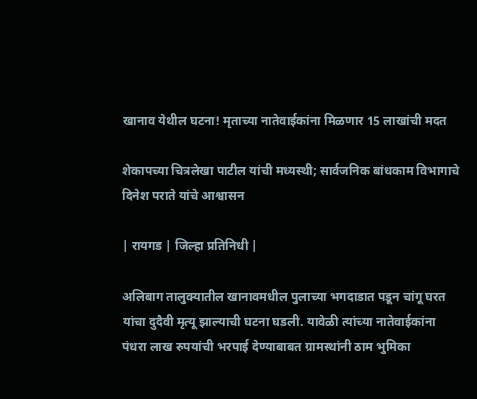खानाव येथील घटना! मृताच्या नातेवाईकांना मिळणार 15 लाखांची मदत

शेकापच्या चित्रलेखा पाटील यांची मध्यस्थी; सार्वजनिक बांधकाम विभागाचे दिनेश पराते यांचे आश्वासन

| रायगड | जिल्हा प्रतिनिधी |

अलिबाग तालुक्यातील खानावमधील पुलाच्या भगदाडात पडून चांगू घरत यांचा दुदैवी मृत्यू झाल्याची घटना घडली. यावेळी त्यांच्या नातेवाईकांना पंधरा लाख रुपयांची भरपाई देण्याबाबत ग्रामस्थांनी ठाम भुमिका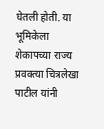घेतली होती. या भूमिकेला शेकापच्या राज्य प्रवक्त्या चित्रलेखा पाटील यांनी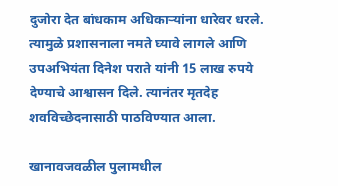दुजोरा देत बांधकाम अधिकाऱ्यांना धारेवर धरले. त्यामुळे प्रशासनाला नमते घ्यावे लागले आणि उपअभियंता दिनेश पराते यांनी 15 लाख रुपये देण्याचे आश्वासन दिले. त्यानंतर मृतदेह शवविच्छेदनासाठी पाठविण्यात आला.

खानावजवळील पुलामधील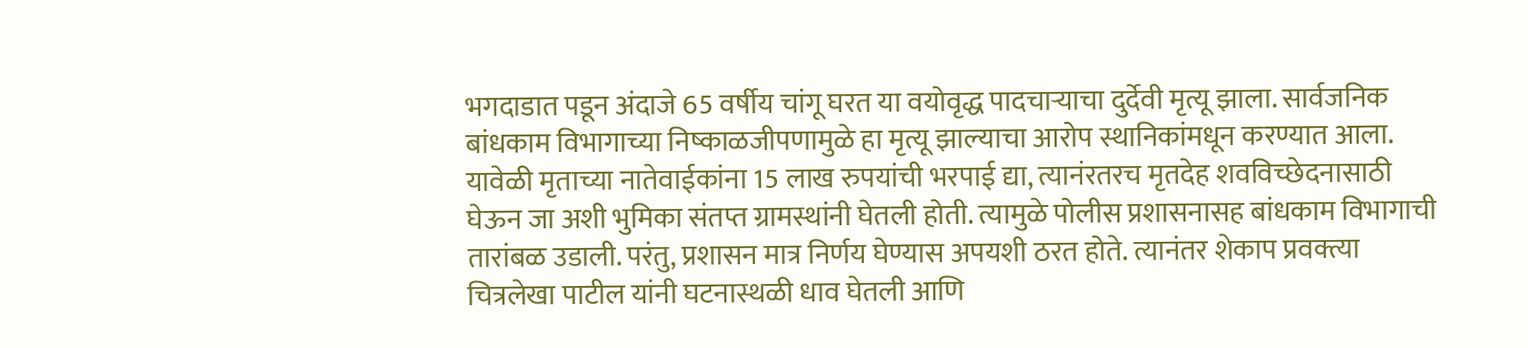भगदाडात पडून अंदाजे 65 वर्षीय चांगू घरत या वयोवृद्ध पादचाऱ्याचा दुर्देवी मृत्यू झाला. सार्वजनिक बांधकाम विभागाच्या निष्काळजीपणामुळे हा मृत्यू झाल्याचा आरोप स्थानिकांमधून करण्यात आला. यावेळी मृताच्या नातेवाईकांना 15 लाख रुपयांची भरपाई द्या, त्यानंरतरच मृतदेह शवविच्छेदनासाठी घेऊन जा अशी भुमिका संतप्त ग्रामस्थांनी घेतली होती. त्यामुळे पोलीस प्रशासनासह बांधकाम विभागाची तारांबळ उडाली. परंतु, प्रशासन मात्र निर्णय घेण्यास अपयशी ठरत होते. त्यानंतर शेकाप प्रवक्त्या चित्रलेखा पाटील यांनी घटनास्थळी धाव घेतली आणि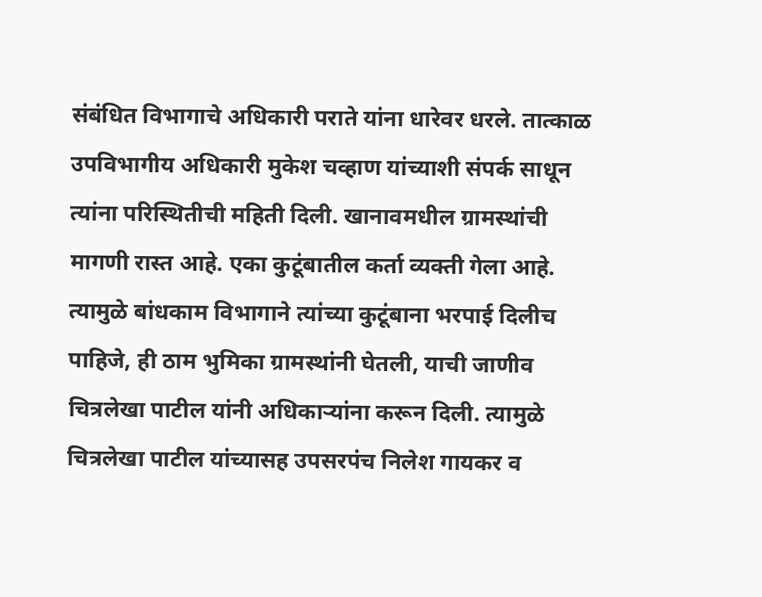संबंधित विभागाचे अधिकारी पराते यांना धारेवर धरले. तात्काळ उपविभागीय अधिकारी मुकेश चव्हाण यांच्याशी संपर्क साधून त्यांना परिस्थितीची महिती दिली. खानावमधील ग्रामस्थांची मागणी रास्त आहे. एका कुटूंबातील कर्ता व्यक्ती गेला आहे. त्यामुळे बांधकाम विभागाने त्यांच्या कुटूंबाना भरपाई दिलीच पाहिजे, ही ठाम भुमिका ग्रामस्थांनी घेतली, याची जाणीव चित्रलेखा पाटील यांनी अधिकाऱ्यांना करून दिली. त्यामुळे चित्रलेखा पाटील यांच्यासह उपसरपंच निलेश गायकर व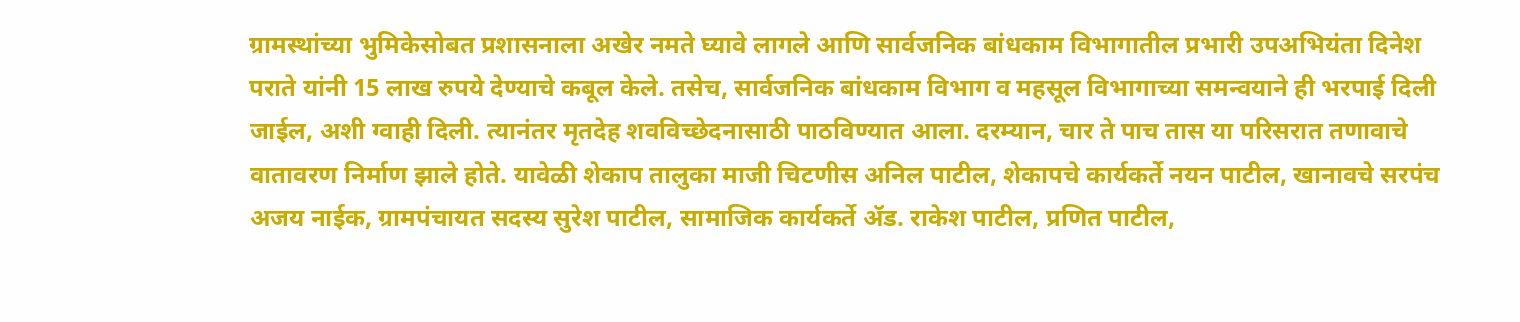ग्रामस्थांच्या भुमिकेसोबत प्रशासनाला अखेर नमते घ्यावे लागले आणि सार्वजनिक बांधकाम विभागातील प्रभारी उपअभियंता दिनेश पराते यांनी 15 लाख रुपये देण्याचे कबूल केले. तसेच, सार्वजनिक बांधकाम विभाग व महसूल विभागाच्या समन्वयाने ही भरपाई दिली जाईल, अशी ग्वाही दिली. त्यानंतर मृतदेह शवविच्छेदनासाठी पाठविण्यात आला. दरम्यान, चार ते पाच तास या परिसरात तणावाचे वातावरण निर्माण झाले होते. यावेळी शेकाप तालुका माजी चिटणीस अनिल पाटील, शेकापचे कार्यकर्ते नयन पाटील, खानावचे सरपंच अजय नाईक, ग्रामपंचायत सदस्य सुरेश पाटील, सामाजिक कार्यकर्ते ॲड. राकेश पाटील, प्रणित पाटील,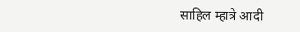साहिल म्हात्रे आदी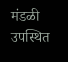मंडळी उपस्थित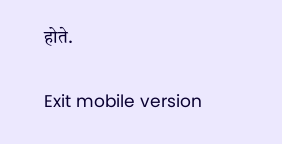होते.

Exit mobile version